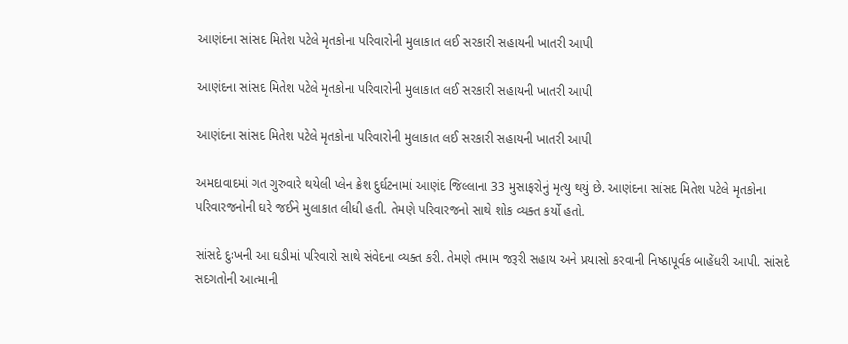આણંદના સાંસદ મિતેશ પટેલે મૃતકોના પરિવારોની મુલાકાત લઈ સરકારી સહાયની ખાતરી આપી

આણંદના સાંસદ મિતેશ પટેલે મૃતકોના પરિવારોની મુલાકાત લઈ સરકારી સહાયની ખાતરી આપી

આણંદના સાંસદ મિતેશ પટેલે મૃતકોના પરિવારોની મુલાકાત લઈ સરકારી સહાયની ખાતરી આપી

અમદાવાદમાં ગત ગુરુવારે થયેલી પ્લેન ક્રેશ દુર્ઘટનામાં આણંદ જિલ્લાના 33 મુસાફરોનું મૃત્યુ થયું છે. આણંદના સાંસદ મિતેશ પટેલે મૃતકોના પરિવારજનોની ઘરે જઈને મુલાકાત લીધી હતી. તેમણે પરિવારજનો સાથે શોક વ્યક્ત કર્યો હતો.

સાંસદે દુઃખની આ ઘડીમાં પરિવારો સાથે સંવેદના વ્યક્ત કરી. તેમણે તમામ જરૂરી સહાય અને પ્રયાસો કરવાની નિષ્ઠાપૂર્વક બાહેંધરી આપી. સાંસદે સદગતોની આત્માની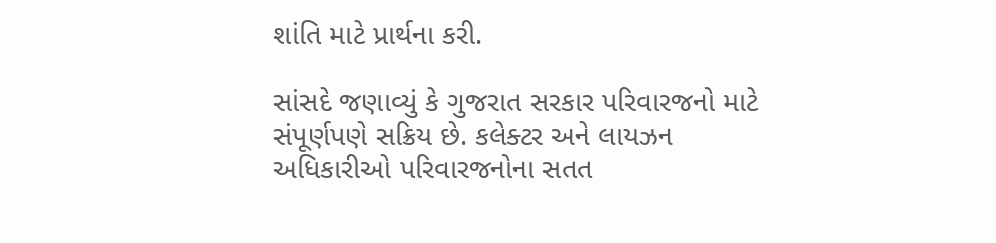શાંતિ માટે પ્રાર્થના કરી.

સાંસદે જણાવ્યું કે ગુજરાત સરકાર પરિવારજનો માટે સંપૂર્ણપણે સક્રિય છે. કલેક્ટર અને લાયઝન અધિકારીઓ પરિવારજનોના સતત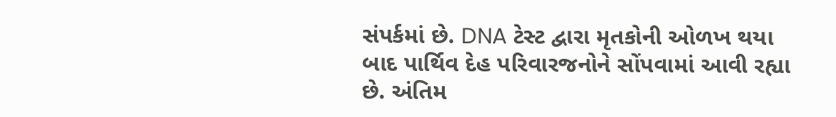સંપર્કમાં છે. DNA ટેસ્ટ દ્વારા મૃતકોની ઓળખ થયા બાદ પાર્થિવ દેહ પરિવારજનોને સોંપવામાં આવી રહ્યા છે. અંતિમ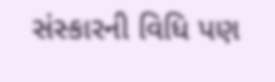સંસ્કારની વિધિ પણ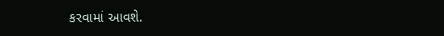કરવામાં આવશે.